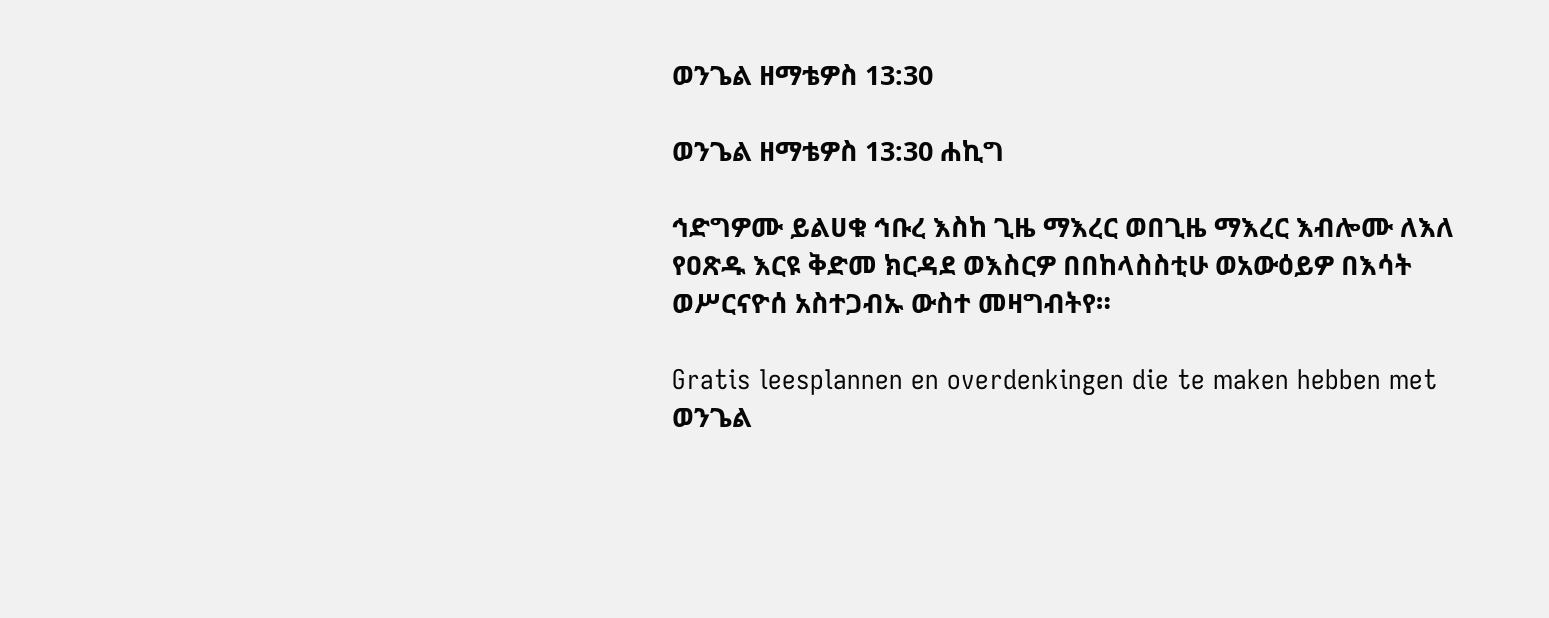ወንጌል ዘማቴዎስ 13:30

ወንጌል ዘማቴዎስ 13:30 ሐኪግ

ኅድግዎሙ ይልሀቁ ኅቡረ እስከ ጊዜ ማእረር ወበጊዜ ማእረር እብሎሙ ለእለ የዐጽዱ እርዩ ቅድመ ክርዳደ ወእስርዎ በበከላስስቲሁ ወአውዕይዎ በእሳት ወሥርናዮሰ አስተጋብኡ ውስተ መዛግብትየ።

Gratis leesplannen en overdenkingen die te maken hebben met ወንጌል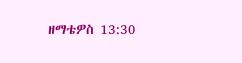ዘማቴዎስ 13:30